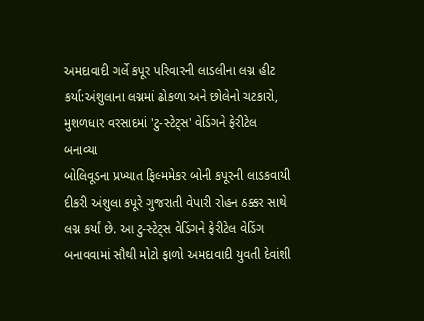અમદાવાદી ગર્લે કપૂર પરિવારની લાડલીના લગ્ન હીટ કર્યા:અંશુલાના લગ્નમાં ઢોકળા અને છોલેનો ચટકારો, મુશળધાર વરસાદમાં 'ટુ-સ્ટેટ્સ' વેડિંગને ફેરીટેલ બનાવ્યા
બોલિવૂડના પ્રખ્યાત ફિલ્મમેકર બોની કપૂરની લાડકવાયી દીકરી અંશુલા કપૂરે ગુજરાતી વેપારી રોહન ઠક્કર સાથે લગ્ન કર્યાં છે. આ ટુ-સ્ટેટ્સ વેડિંગને ફેરીટેલ વેડિંગ બનાવવામાં સૌથી મોટો ફાળો અમદાવાદી યુવતી દેવાંશી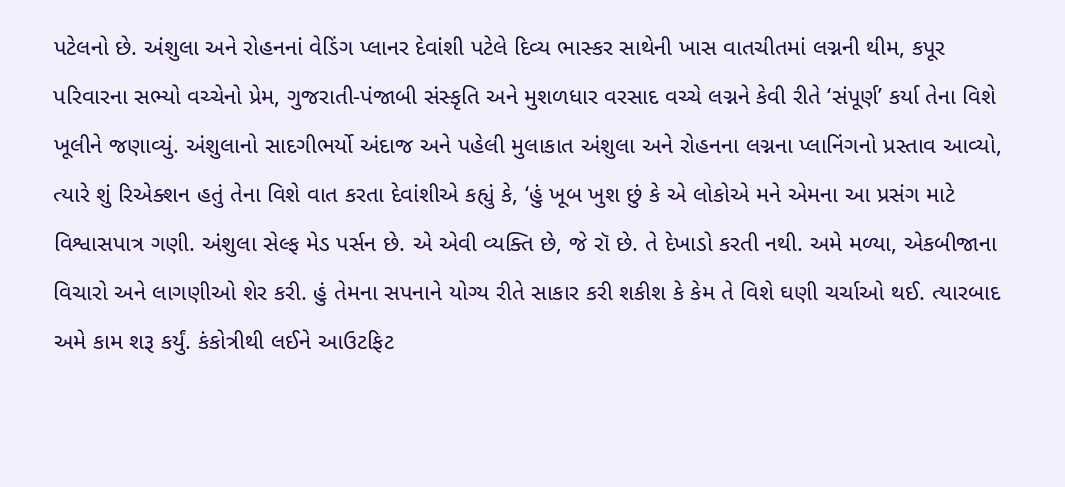પટેલનો છે. અંશુલા અને રોહનનાં વેડિંગ પ્લાનર દેવાંશી પટેલે દિવ્ય ભાસ્કર સાથેની ખાસ વાતચીતમાં લગ્નની થીમ, કપૂર પરિવારના સભ્યો વચ્ચેનો પ્રેમ, ગુજરાતી-પંજાબી સંસ્કૃતિ અને મુશળધાર વરસાદ વચ્ચે લગ્નને કેવી રીતે ‘સંપૂર્ણ’ કર્યા તેના વિશે ખૂલીને જણાવ્યું. અંશુલાનો સાદગીભર્યો અંદાજ અને પહેલી મુલાકાત અંશુલા અને રોહનના લગ્નના પ્લાનિંગનો પ્રસ્તાવ આવ્યો, ત્યારે શું રિએક્શન હતું તેના વિશે વાત કરતા દેવાંશીએ કહ્યું કે, ‘હું ખૂબ ખુશ છું કે એ લોકોએ મને એમના આ પ્રસંગ માટે વિશ્વાસપાત્ર ગણી. અંશુલા સેલ્ફ મેડ પર્સન છે. એ એવી વ્યક્તિ છે, જે રૉ છે. તે દેખાડો કરતી નથી. અમે મળ્યા, એકબીજાના વિચારો અને લાગણીઓ શેર કરી. હું તેમના સપનાને યોગ્ય રીતે સાકાર કરી શકીશ કે કેમ તે વિશે ઘણી ચર્ચાઓ થઈ. ત્યારબાદ અમે કામ શરૂ કર્યું. કંકોત્રીથી લઈને આઉટફિટ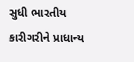સુધી ભારતીય કારીગરીને પ્રાધાન્ય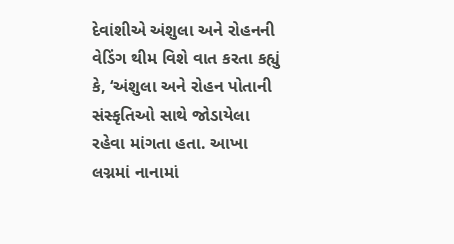દેવાંશીએ અંશુલા અને રોહનની વેડિંગ થીમ વિશે વાત કરતા કહ્યું કે, ‘અંશુલા અને રોહન પોતાની સંસ્કૃતિઓ સાથે જોડાયેલા રહેવા માંગતા હતા. આખા લગ્નમાં નાનામાં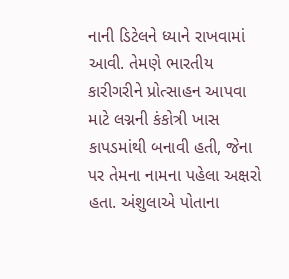નાની ડિટેલને ધ્યાને રાખવામાં આવી. તેમણે ભારતીય કારીગરીને પ્રોત્સાહન આપવા માટે લગ્નની કંકોત્રી ખાસ કાપડમાંથી બનાવી હતી, જેના પર તેમના નામના પહેલા અક્ષરો હતા. અંશુલાએ પોતાના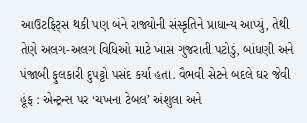આઉટફિટ્સ થકી પણ બંને રાજ્યોની સંસ્કૃતિને પ્રાધાન્ય આપ્યું, તેથી તેણે અલગ-અલગ વિધિઓ માટે ખાસ ગુજરાતી પટોડું, બાંધણી અને પંજાબી ફુલકારી દુપટ્ટો પસંદ કર્યા હતા. વૈભવી સેટને બદલે ઘર જેવી હૂંફ : એન્ટ્રન્સ પર ‘ચખના ટેબલ’ અંશુલા અને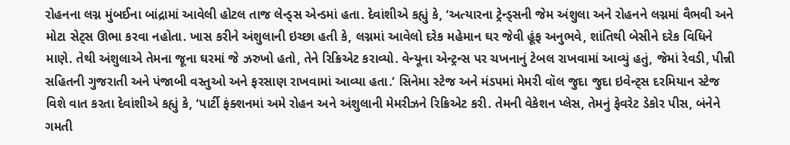રોહનના લગ્ન મુંબઈના બાંદ્રામાં આવેલી હોટલ તાજ લેન્ડ્સ એન્ડમાં હતા. દેવાંશીએ કહ્યું કે, ‘અત્યારના ટ્રેન્ડ્સની જેમ અંશુલા અને રોહનને લગ્નમાં વૈભવી અને મોટા સેટ્સ ઊભા કરવા નહોતા. ખાસ કરીને અંશુલાની ઇચ્છા હતી કે, લગ્નમાં આવેલો દરેક મહેમાન ઘર જેવી હૂંફ અનુભવે, શાંતિથી બેસીને દરેક વિધિને માણે. તેથી અંશુલાએ તેમના જૂના ઘરમાં જે ઝરુખો હતો, તેને રિક્રિએટ કરાવ્યો. વેન્યૂના એન્ટ્રન્સ પર ચખનાનું ટેબલ રાખવામાં આવ્યું હતું, જેમાં રેવડી, પીન્ની સહિતની ગુજરાતી અને પંજાબી વસ્તુઓ અને ફરસાણ રાખવામાં આવ્યા હતા.’ સિનેમા સ્ટેજ અને મંડપમાં મેમરી વૉલ જુદા જુદા ઇવેન્ટ્સ દરમિયાન સ્ટેજ વિશે વાત કરતા દેવાંશીએ કહ્યું કે, ‘પાર્ટી ફંક્શનમાં અમે રોહન અને અંશુલાની મેમરીઝને રિક્રિએટ કરી. તેમની વેકેશન પ્લેસ, તેમનું ફેવરેટ ડેકોર પીસ, બંનેને ગમતી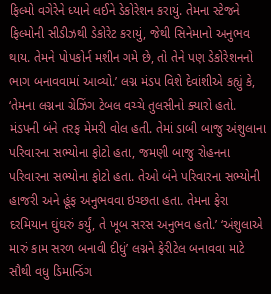ફિલ્મો વગેરેને ધ્યાને લઈને ડેકોરેશન કરાયું. તેમના સ્ટેજને ફિલ્મોની સીડીઝથી ડેકોરેટ કરાયું, જેથી સિનેમાનો અનુભવ થાય. તેમને પોપકોર્ન મશીન ગમે છે, તો તેને પણ ડેકોરેશનનો ભાગ બનાવવામાં આવ્યો.’ લગ્ન મંડપ વિશે દેવાંશીએ કહ્યું કે, ‘તેમના લગ્નના ગ્રેઝિંગ ટેબલ વચ્ચે તુલસીનો ક્યારો હતો. મંડપની બંને તરફ મેમરી વોલ હતી. તેમાં ડાબી બાજુ અંશુલાના પરિવારના સભ્યોના ફોટો હતા, જમણી બાજુ રોહનના પરિવારના સભ્યોના ફોટો હતા. તેઓ બંને પરિવારના સભ્યોની હાજરી અને હૂંફ અનુભવવા ઇચ્છતા હતા. તેમના ફેરા દરમિયાન ઘુંઘરું કર્યું, તે ખૂબ સરસ અનુભવ હતો.’ ‘અંશુલાએ મારું કામ સરળ બનાવી દીધું’ લગ્નને ફેરીટેલ બનાવવા માટે સૌથી વધુ ડિમાન્ડિંગ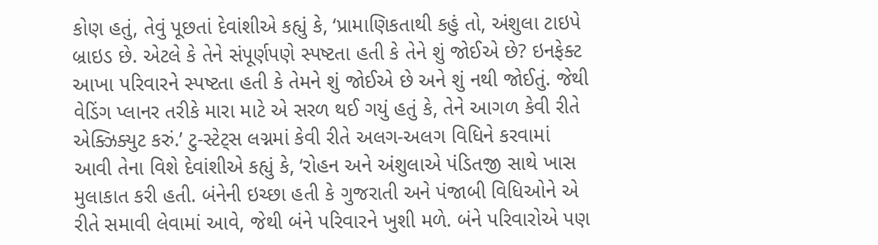કોણ હતું, તેવું પૂછતાં દેવાંશીએ કહ્યું કે, ‘પ્રામાણિકતાથી કહું તો, અંશુલા ટાઇપે બ્રાઇડ છે. એટલે કે તેને સંપૂર્ણપણે સ્પષ્ટતા હતી કે તેને શું જોઈએ છે? ઇનફેક્ટ આખા પરિવારને સ્પષ્ટતા હતી કે તેમને શું જોઈએ છે અને શું નથી જોઈતું. જેથી વેડિંગ પ્લાનર તરીકે મારા માટે એ સરળ થઈ ગયું હતું કે, તેને આગળ કેવી રીતે એક્ઝિક્યુટ કરું.’ ટુ-સ્ટેટ્સ લગ્નમાં કેવી રીતે અલગ-અલગ વિધિને કરવામાં આવી તેના વિશે દેવાંશીએ કહ્યું કે, ‘રોહન અને અંશુલાએ પંડિતજી સાથે ખાસ મુલાકાત કરી હતી. બંનેની ઇચ્છા હતી કે ગુજરાતી અને પંજાબી વિધિઓને એ રીતે સમાવી લેવામાં આવે, જેથી બંને પરિવારને ખુશી મળે. બંને પરિવારોએ પણ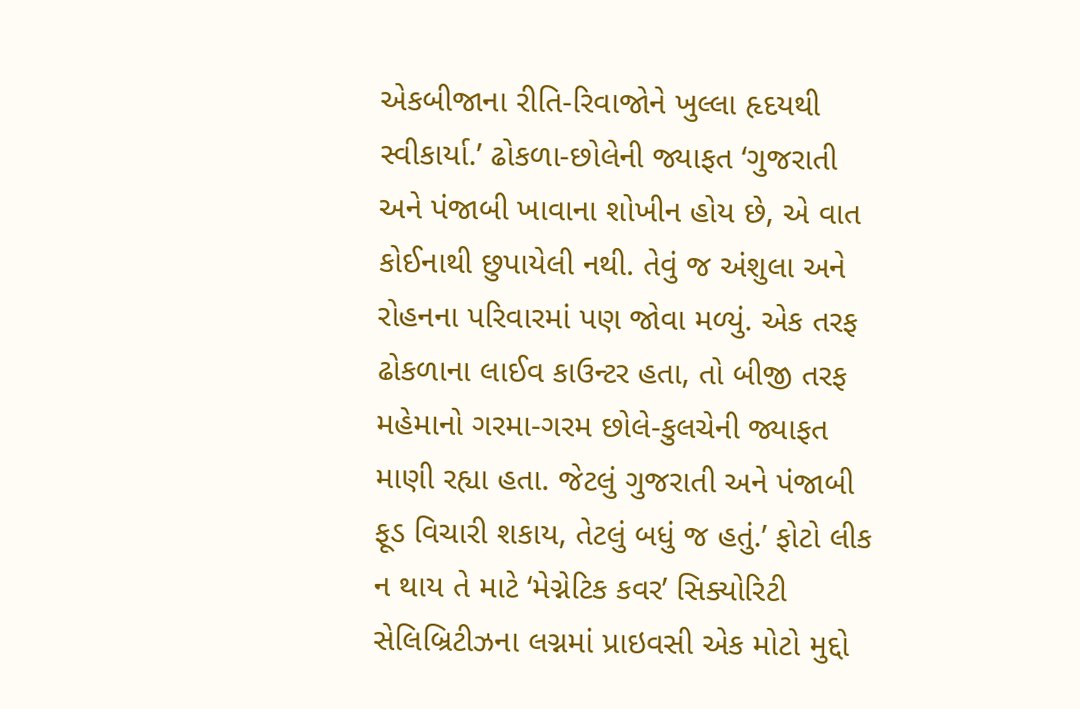એકબીજાના રીતિ-રિવાજોને ખુલ્લા હૃદયથી સ્વીકાર્યા.’ ઢોકળા-છોલેની જ્યાફત ‘ગુજરાતી અને પંજાબી ખાવાના શોખીન હોય છે, એ વાત કોઈનાથી છુપાયેલી નથી. તેવું જ અંશુલા અને રોહનના પરિવારમાં પણ જોવા મળ્યું. એક તરફ ઢોકળાના લાઈવ કાઉન્ટર હતા, તો બીજી તરફ મહેમાનો ગરમા-ગરમ છોલે-કુલચેની જ્યાફત માણી રહ્યા હતા. જેટલું ગુજરાતી અને પંજાબી ફૂડ વિચારી શકાય, તેટલું બધું જ હતું.’ ફોટો લીક ન થાય તે માટે ‘મેગ્નેટિક કવર’ સિક્યોરિટી સેલિબ્રિટીઝના લગ્નમાં પ્રાઇવસી એક મોટો મુદ્દો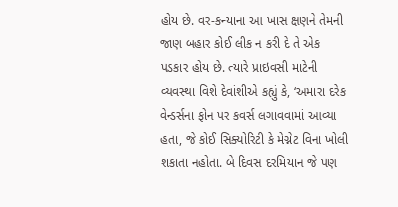હોય છે. વર-કન્યાના આ ખાસ ક્ષણને તેમની જાણ બહાર કોઈ લીક ન કરી દે તે એક પડકાર હોય છે. ત્યારે પ્રાઇવસી માટેની વ્યવસ્થા વિશે દેવાંશીએ કહ્યું કે, ‘અમારા દરેક વેન્ડર્સના ફોન પર કવર્સ લગાવવામાં આવ્યા હતા, જે કોઈ સિક્યોરિટી કે મેગ્નેટ વિના ખોલી શકાતા નહોતા. બે દિવસ દરમિયાન જે પણ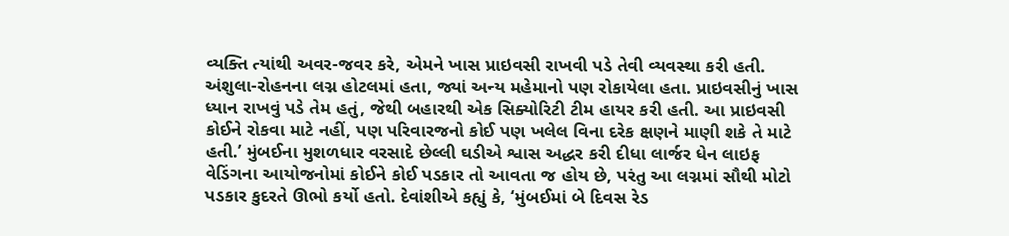વ્યક્તિ ત્યાંથી અવર-જવર કરે, એમને ખાસ પ્રાઇવસી રાખવી પડે તેવી વ્યવસ્થા કરી હતી. અંશુલા-રોહનના લગ્ન હોટલમાં હતા, જ્યાં અન્ય મહેમાનો પણ રોકાયેલા હતા. પ્રાઇવસીનું ખાસ ધ્યાન રાખવું પડે તેમ હતું, જેથી બહારથી એક સિક્યોરિટી ટીમ હાયર કરી હતી. આ પ્રાઇવસી કોઈને રોકવા માટે નહીં, પણ પરિવારજનો કોઈ પણ ખલેલ વિના દરેક ક્ષણને માણી શકે તે માટે હતી.’ મુંબઈના મુશળધાર વરસાદે છેલ્લી ઘડીએ શ્વાસ અદ્ધર કરી દીધા લાર્જર ધેન લાઇફ વેડિંગના આયોજનોમાં કોઈને કોઈ પડકાર તો આવતા જ હોય છે, પરંતુ આ લગ્નમાં સૌથી મોટો પડકાર કુદરતે ઊભો કર્યો હતો. દેવાંશીએ કહ્યું કે, ‘મુંબઈમાં બે દિવસ રેડ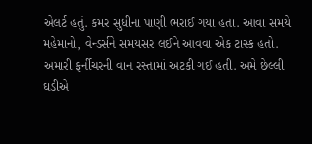એલર્ટ હતું. કમર સુધીના પાણી ભરાઈ ગયા હતા. આવા સમયે મહેમાનો, વેન્ડર્સને સમયસર લઈને આવવા એક ટાસ્ક હતો. અમારી ફર્નીચરની વાન રસ્તામાં અટકી ગઈ હતી. અમે છેલ્લી ઘડીએ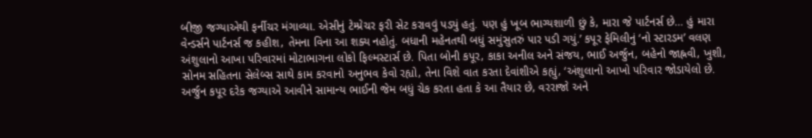બીજી જગ્યાએથી ફર્નીચર મંગાવ્યા. એસીનું ટેમ્પ્રેચર ફરી સેટ કરાવવું પડ્યું હતું. પણ હું ખૂબ ભાગ્યશાળી છું કે, મારા જે પાર્ટનર્સ છે… હું મારા વેન્ડર્સને પાર્ટનર્સ જ કહીશ, તેમના વિના આ શક્ય નહોતું. બધાની મહેનતથી બધું સમુંસુતરું પાર પડી ગયું.’ કપૂર ફેમિલીનું ‘નો સ્ટારડમ’ વલણ અંશુલાનો આખા પરિવારમાં મોટાભાગના લોકો ફિલ્મસ્ટાર્સ છે. પિતા બોની કપૂર, કાકા અનીલ અને સંજય, ભાઈ અર્જુન, બહેનો જાહ્નવી, ખુશી, સોનમ સહિતના સેલેબ્સ સાથે કામ કરવાનો અનુભવ કેવો રહ્યો, તેના વિશે વાત કરતા દેવાંશીએ કહ્યું, ‘અંશુલાનો આખો પરિવાર જોડાયેલો છે. અર્જુન કપૂર દરેક જગ્યાએ આવીને સામાન્ય ભાઈની જેમ બધું ચેક કરતા હતા કે આ તૈયાર છે, વરરાજો અને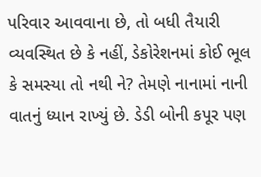પરિવાર આવવાના છે, તો બધી તૈયારી વ્યવસ્થિત છે કે નહીં, ડેકોરેશનમાં કોઈ ભૂલ કે સમસ્યા તો નથી ને? તેમણે નાનામાં નાની વાતનું ધ્યાન રાખ્યું છે. ડેડી બોની કપૂર પણ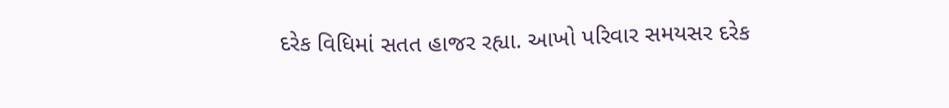દરેક વિધિમાં સતત હાજર રહ્યા. આખો પરિવાર સમયસર દરેક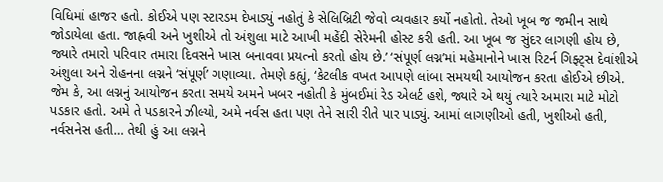વિધિમાં હાજર હતો. કોઈએ પણ સ્ટારડમ દેખાડ્યું નહોતું કે સેલિબ્રિટી જેવો વ્યવહાર કર્યો નહોતો. તેઓ ખૂબ જ જમીન સાથે જોડાયેલા હતા. જાહ્નવી અને ખુશીએ તો અંશુલા માટે આખી મહેંદી સેરેમની હોસ્ટ કરી હતી. આ ખૂબ જ સુંદર લાગણી હોય છે, જ્યારે તમારો પરિવાર તમારા દિવસને ખાસ બનાવવા પ્રયત્નો કરતો હોય છે.’ ‘સંપૂર્ણ લગ્ન’માં મહેમાનોને ખાસ રિટર્ન ગિફ્ટ્સ દેવાંશીએ અંશુલા અને રોહનના લગ્નને ‘સંપૂર્ણ’ ગણાવ્યા. તેમણે કહ્યું, ‘કેટલીક વખત આપણે લાંબા સમયથી આયોજન કરતા હોઈએ છીએ. જેમ કે, આ લગ્નનું આયોજન કરતા સમયે અમને ખબર નહોતી કે મુંબઈમાં રેડ એલર્ટ હશે, જ્યારે એ થયું ત્યારે અમારા માટે મોટો પડકાર હતો. અમે તે પડકારને ઝીલ્યો, અમે નર્વસ હતા પણ તેને સારી રીતે પાર પાડ્યું. આમાં લાગણીઓ હતી, ખુશીઓ હતી, નર્વસનેસ હતી… તેથી હું આ લગ્નને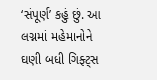‘સંપૂર્ણ’ કહું છું. આ લગ્નમાં મહેમાનોને ઘણી બધી ગિફ્ટ્સ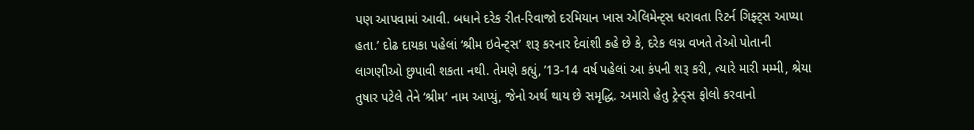પણ આપવામાં આવી. બધાને દરેક રીત-રિવાજો દરમિયાન ખાસ એલિમેન્ટ્સ ધરાવતા રિટર્ન ગિફ્ટ્સ આપ્યા હતા.’ દોઢ દાયકા પહેલાં ‘શ્રીમ ઇવેન્ટ્સ’ શરૂ કરનાર દેવાંશી કહે છે કે, દરેક લગ્ન વખતે તેઓ પોતાની લાગણીઓ છુપાવી શકતા નથી. તેમણે કહ્યું, ’13-14 વર્ષ પહેલાં આ કંપની શરૂ કરી, ત્યારે મારી મમ્મી, શ્રેયા તુષાર પટેલે તેને ‘શ્રીમ’ નામ આપ્યું, જેનો અર્થ થાય છે સમૃદ્ધિ. અમારો હેતુ ટ્રેન્ડ્સ ફોલો કરવાનો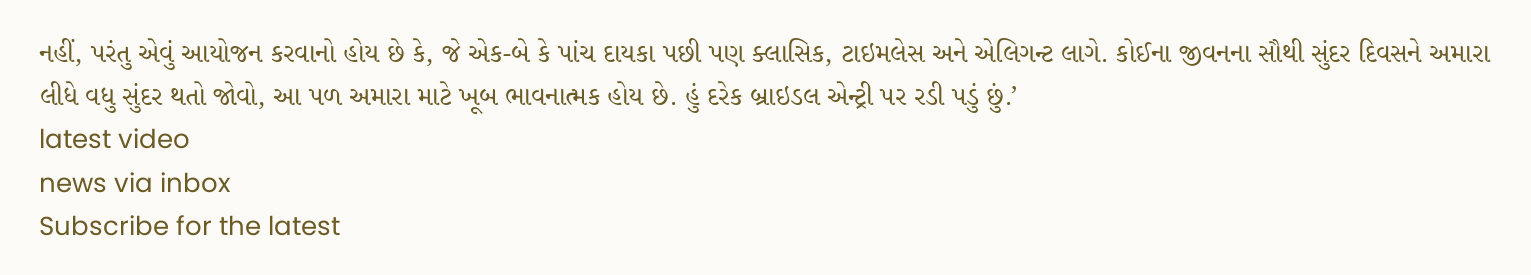નહીં, પરંતુ એવું આયોજન કરવાનો હોય છે કે, જે એક-બે કે પાંચ દાયકા પછી પણ ક્લાસિક, ટાઇમલેસ અને એલિગન્ટ લાગે. કોઈના જીવનના સૌથી સુંદર દિવસને અમારા લીધે વધુ સુંદર થતો જોવો, આ પળ અમારા માટે ખૂબ ભાવનાત્મક હોય છે. હું દરેક બ્રાઇડલ એન્ટ્રી પર રડી પડું છું.’
latest video
news via inbox
Subscribe for the latest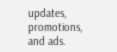updates, promotions, and ads.